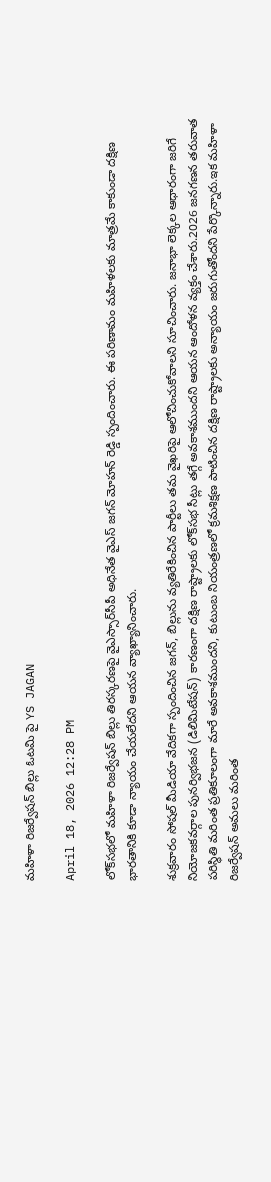మహిళా రిజర్వేషన్ బిల్లు ఓటమి పై YS JAGAN

April 18, 2026 12:28 PM

లోక్‌సభలో మహిళా రిజర్వేషన్ బిల్లు తిరస్కరణపై వైఎస్సార్‌సీపీ అధినేత వైఎస్ జగన్ మోహన్ రెడ్డి స్పందించారు. ఈ పరిణామం మహిళలకు మాత్రమే కాకుండా దక్షిణ భారతానికి కూడా న్యాయం చేయలేదని ఆయన వ్యాఖ్యానించారు.

శుక్రవారం సోషల్ మీడియా వేదికగా స్పందించిన జగన్, బిల్లును వ్యతిరేకించిన పార్టీలు తమ వైఖరిపై ఆలోచించుకోవాలని సూచించారు. జనాభా లెక్కల ఆధారంగా జరిగే నియోజకవర్గాల పునర్విభజన (డిలిమిటేషన్) కారణంగా దక్షిణ రాష్ట్రాలకు లోక్‌సభ సీట్లు తగ్గే అవకాశముందని ఆయన ఆందోళన వ్యక్తం చేశారు.2026 జనగణన తరువాత పరిస్థితి మరింత ప్రతికూలంగా మారే అవకాశముందని, కుటుంబ నియంత్రణలో క్రమశిక్షణ పాటించిన దక్షిణ రాష్ట్రాలకు అన్యాయం జరుగుతోందని పేర్కొన్నారు.ఇక మహిళా రిజర్వేషన్ అమలు మరింత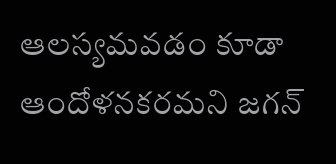ఆలస్యమవడం కూడా ఆందోళనకరమని జగన్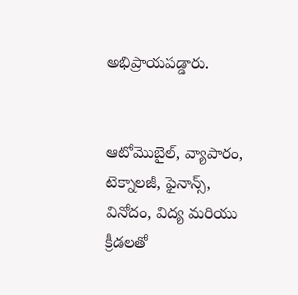అభిప్రాయపడ్డారు.


ఆటోమొబైల్, వ్యాపారం, టెక్నాలజీ, ఫైనాన్స్, వినోదం, విద్య మరియు క్రీడలతో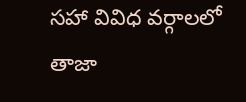సహా వివిధ వర్గాలలో తాజా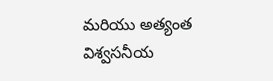మరియు అత్యంత విశ్వసనీయ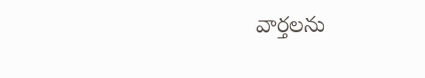వార్తలను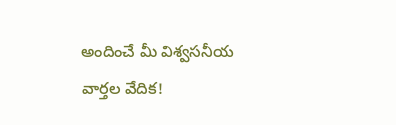అందించే మీ విశ్వసనీయ వార్తల వేదిక!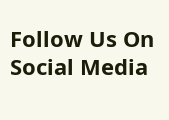Follow Us On Social Media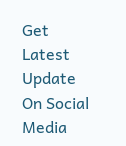Get Latest Update On Social Media